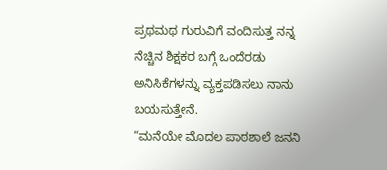ಪ್ರಥಮಥ ಗುರುವಿಗೆ ವಂದಿಸುತ್ತ ನನ್ನ ನೆಚ್ಚಿನ ಶಿಕ್ಷಕರ ಬಗ್ಗೆ ಒಂದೆರಡು ಅನಿಸಿಕೆಗಳನ್ನು ವ್ಯಕ್ತಪಡಿಸಲು ನಾನು ಬಯಸುತ್ತೇನೆ.
“ಮನೆಯೇ ಮೊದಲ ಪಾಠಶಾಲೆ ಜನನಿ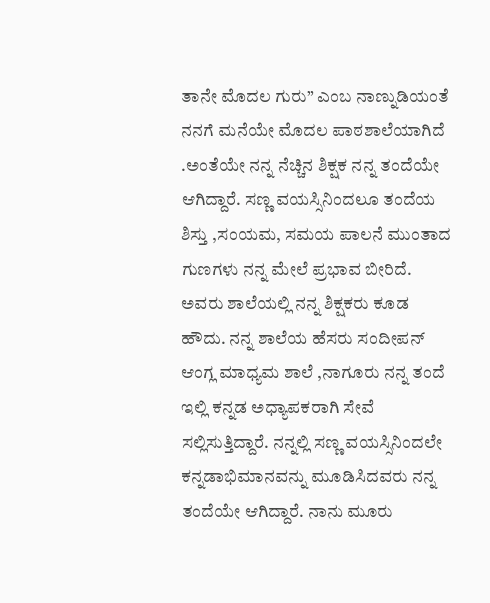ತಾನೇ ಮೊದಲ ಗುರು” ಎಂಬ ನಾಣ್ನುಡಿಯಂತೆ ನನಗೆ ಮನೆಯೇ ಮೊದಲ ಪಾಠಶಾಲೆಯಾಗಿದೆ .ಅಂತೆಯೇ ನನ್ನ ನೆಚ್ಚಿನ ಶಿಕ್ಷಕ ನನ್ನ ತಂದೆಯೇ ಆಗಿದ್ದಾರೆ. ಸಣ್ಣ ವಯಸ್ಸಿನಿಂದಲೂ ತಂದೆಯ ಶಿಸ್ತು ,ಸಂಯಮ, ಸಮಯ ಪಾಲನೆ ಮುಂತಾದ ಗುಣಗಳು ನನ್ನ ಮೇಲೆ ಪ್ರಭಾವ ಬೀರಿದೆ. ಅವರು ಶಾಲೆಯಲ್ಲಿ ನನ್ನ ಶಿಕ್ಷಕರು ಕೂಡ ಹೌದು. ನನ್ನ ಶಾಲೆಯ ಹೆಸರು ಸಂದೀಪನ್ ಆಂಗ್ಲ ಮಾಧ್ಯಮ ಶಾಲೆ ,ನಾಗೂರು ನನ್ನ ತಂದೆ ಇಲ್ಲಿ ಕನ್ನಡ ಅಧ್ಯಾಪಕರಾಗಿ ಸೇವೆ ಸಲ್ಲಿಸುತ್ತಿದ್ದಾರೆ. ನನ್ನಲ್ಲಿ ಸಣ್ಣ ವಯಸ್ಸಿನಿಂದಲೇ ಕನ್ನಡಾಭಿಮಾನವನ್ನು ಮೂಡಿಸಿದವರು ನನ್ನ ತಂದೆಯೇ ಆಗಿದ್ದಾರೆ. ನಾನು ಮೂರು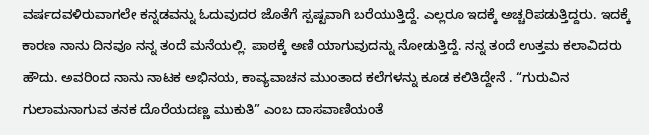ವರ್ಷದವಳಿರುವಾಗಲೇ ಕನ್ನಡವನ್ನು ಓದುವುದರ ಜೊತೆಗೆ ಸ್ಪಷ್ಟವಾಗಿ ಬರೆಯುತ್ತಿದ್ದೆ. ಎಲ್ಲರೂ ಇದಕ್ಕೆ ಅಚ್ಚರಿಪಡುತ್ತಿದ್ದರು. ಇದಕ್ಕೆ ಕಾರಣ ನಾನು ದಿನವೂ ನನ್ನ ತಂದೆ ಮನೆಯಲ್ಲಿ. ಪಾಠಕ್ಕೆ ಅಣಿ ಯಾಗುವುದನ್ನು ನೋಡುತ್ತಿದ್ದೆ. ನನ್ನ ತಂದೆ ಉತ್ತಮ ಕಲಾವಿದರು ಹೌದು. ಅವರಿಂದ ನಾನು ನಾಟಕ ಅಭಿನಯ, ಕಾವ್ಯವಾಚನ ಮುಂತಾದ ಕಲೆಗಳನ್ನು ಕೂಡ ಕಲಿತಿದ್ದೇನೆ . “ಗುರುವಿನ ಗುಲಾಮನಾಗುವ ತನಕ ದೊರೆಯದಣ್ಣ ಮುಕುತಿ” ಎಂಬ ದಾಸವಾಣಿಯಂತೆ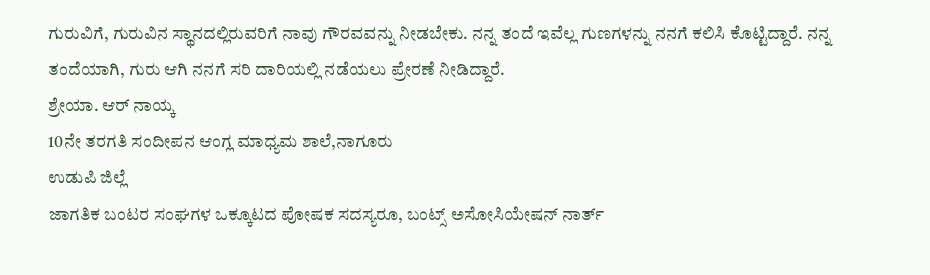ಗುರುವಿಗೆ, ಗುರುವಿನ ಸ್ಥಾನದಲ್ಲಿರುವರಿಗೆ ನಾವು ಗೌರವವನ್ನು ನೀಡಬೇಕು. ನನ್ನ ತಂದೆ ಇವೆಲ್ಲ ಗುಣಗಳನ್ನು ನನಗೆ ಕಲಿಸಿ ಕೊಟ್ಟಿದ್ದಾರೆ. ನನ್ನ ತಂದೆಯಾಗಿ, ಗುರು ಆಗಿ ನನಗೆ ಸರಿ ದಾರಿಯಲ್ಲಿ ನಡೆಯಲು ಪ್ರೇರಣೆ ನೀಡಿದ್ದಾರೆ.
ಶ್ರೇಯಾ. ಆರ್ ನಾಯ್ಕ
10ನೇ ತರಗತಿ ಸಂದೀಪನ ಆಂಗ್ಲ ಮಾಧ್ಯಮ ಶಾಲೆ,ನಾಗೂರು
ಉಡುಪಿ ಜಿಲ್ಲೆ
ಜಾಗತಿಕ ಬಂಟರ ಸಂಘಗಳ ಒಕ್ಕೂಟದ ಪೋಷಕ ಸದಸ್ಯರೂ, ಬಂಟ್ಸ್ ಅಸೋಸಿಯೇಷನ್ ನಾರ್ತ್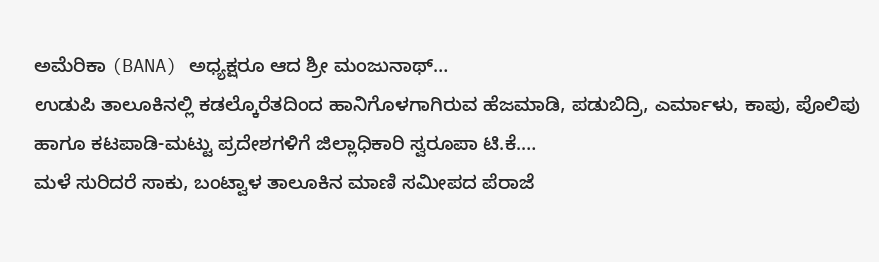ಅಮೆರಿಕಾ (BANA) ಅಧ್ಯಕ್ಷರೂ ಆದ ಶ್ರೀ ಮಂಜುನಾಥ್…
ಉಡುಪಿ ತಾಲೂಕಿನಲ್ಲಿ ಕಡಲ್ಕೊರೆತದಿಂದ ಹಾನಿಗೊಳಗಾಗಿರುವ ಹೆಜಮಾಡಿ, ಪಡುಬಿದ್ರಿ, ಎರ್ಮಾಳು, ಕಾಪು, ಪೊಲಿಪು ಹಾಗೂ ಕಟಪಾಡಿ-ಮಟ್ಟು ಪ್ರದೇಶಗಳಿಗೆ ಜಿಲ್ಲಾಧಿಕಾರಿ ಸ್ವರೂಪಾ ಟಿ.ಕೆ.…
ಮಳೆ ಸುರಿದರೆ ಸಾಕು, ಬಂಟ್ವಾಳ ತಾಲೂಕಿನ ಮಾಣಿ ಸಮೀಪದ ಪೆರಾಜೆ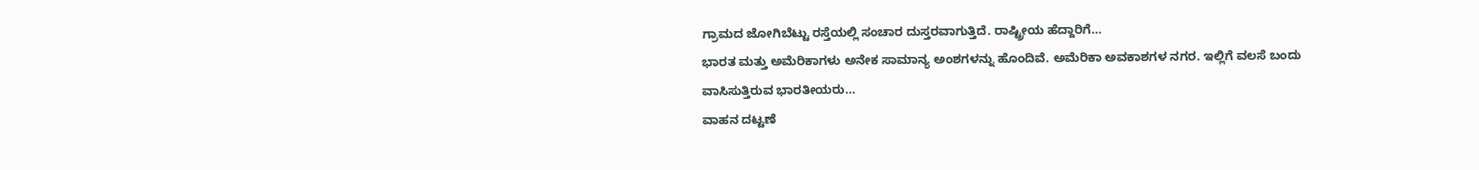ಗ್ರಾಮದ ಜೋಗಿಬೆಟ್ಟು ರಸ್ತೆಯಲ್ಲಿ ಸಂಚಾರ ದುಸ್ತರವಾಗುತ್ತಿದೆ. ರಾಷ್ಟ್ರೀಯ ಹೆದ್ದಾರಿಗೆ…
ಭಾರತ ಮತ್ತು ಅಮೆರಿಕಾಗಳು ಅನೇಕ ಸಾಮಾನ್ಯ ಅಂಶಗಳನ್ನು ಹೊಂದಿವೆ. ಅಮೆರಿಕಾ ಅವಕಾಶಗಳ ನಗರ. ಇಲ್ಲಿಗೆ ವಲಸೆ ಬಂದು ವಾಸಿಸುತ್ತಿರುವ ಭಾರತೀಯರು…
ವಾಹನ ದಟ್ಟಣೆ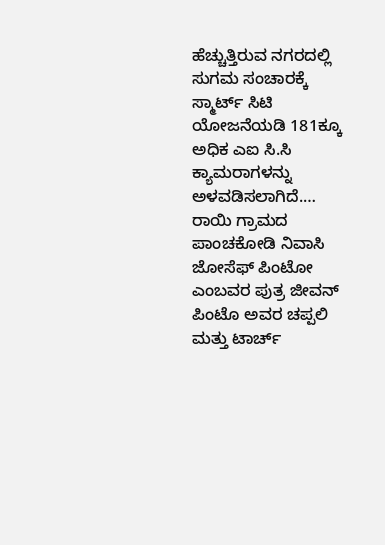ಹೆಚ್ಚುತ್ತಿರುವ ನಗರದಲ್ಲಿ ಸುಗಮ ಸಂಚಾರಕ್ಕೆ ಸ್ಮಾರ್ಟ್ ಸಿಟಿ ಯೋಜನೆಯಡಿ 181ಕ್ಕೂ ಅಧಿಕ ಎಐ ಸಿ.ಸಿ ಕ್ಯಾಮರಾಗಳನ್ನು ಅಳವಡಿಸಲಾಗಿದೆ.…
ರಾಯಿ ಗ್ರಾಮದ ಪಾಂಚಕೋಡಿ ನಿವಾಸಿ ಜೋಸೆಫ್ ಪಿಂಟೋ ಎಂಬವರ ಪುತ್ರ ಜೀವನ್ ಪಿಂಟೊ ಅವರ ಚಪ್ಪಲಿ ಮತ್ತು ಟಾರ್ಚ್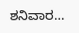ಶನಿವಾರ…